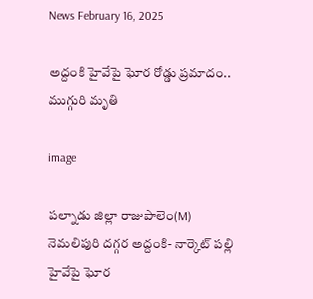News February 16, 2025

అద్దంకి హైవేపై ఘోర రోడ్డు ప్రమాదం.. ముగ్గురి మృతి

image

పల్నాడు జిల్లా రాజుపాలెం(M) నెమలిపురి దగ్గర అద్దంకి- నార్కెట్ పల్లి హైవేపై ఘోర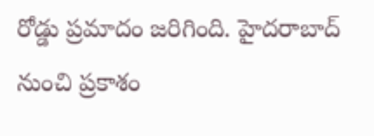రోడ్డు ప్రమాదం జరిగింది. హైదరాబాద్ నుంచి ప్రకాశం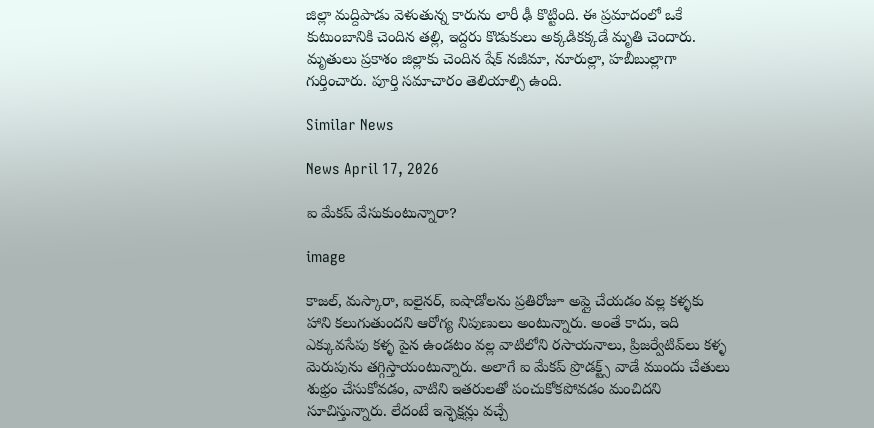జిల్లా మద్దిపాడు వెళుతున్న కారును లారీ ఢీ కొట్టింది. ఈ ప్రమాదంలో ఒకే కుటుంబానికి చెందిన తల్లి, ఇద్దరు కొడుకులు అక్కడికక్కడే మృతి చెందారు. మృతులు ప్రకాశం జిల్లాకు చెందిన షేక్ నజీమా, నూరుల్లా, హబీబుల్లాగా గుర్తించారు. పూర్తి సమాచారం తెలియాల్సి ఉంది.

Similar News

News April 17, 2026

ఐ మేకప్ వేసుకుంటున్నారా?

image

కాజల్, మస్కారా, ఐలైనర్, ఐషాడోలను ప్రతిరోజూ అప్లై చేయడం వల్ల కళ్ళకు హాని కలుగుతుందని ఆరోగ్య నిపుణులు అంటున్నారు. అంతే కాదు, ఇది ఎక్కువసేపు కళ్ళ పైన ఉండటం వల్ల వాటిలోని రసాయనాలు, ప్రిజర్వేటివ్‌లు కళ్ళ మెరుపును తగ్గిస్తాయంటున్నారు. అలాగే ఐ మేకప్ ప్రొడక్ట్స్ వాడే ముందు చేతులు శుభ్రం చేసుకోవడం, వాటిని ఇతరులతో పంచుకోకపోవడం మంచిదని సూచిస్తున్నారు. లేదంటే ఇన్ఫెక్షన్లు వచ్చే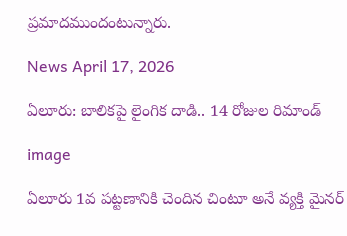ప్రమాదముందంటున్నారు.

News April 17, 2026

ఏలూరు: బాలికపై లైంగిక దాడి.. 14 రోజుల రిమాండ్

image

ఏలూరు 1వ పట్టణానికి చెందిన చింటూ అనే వ్యక్తి మైనర్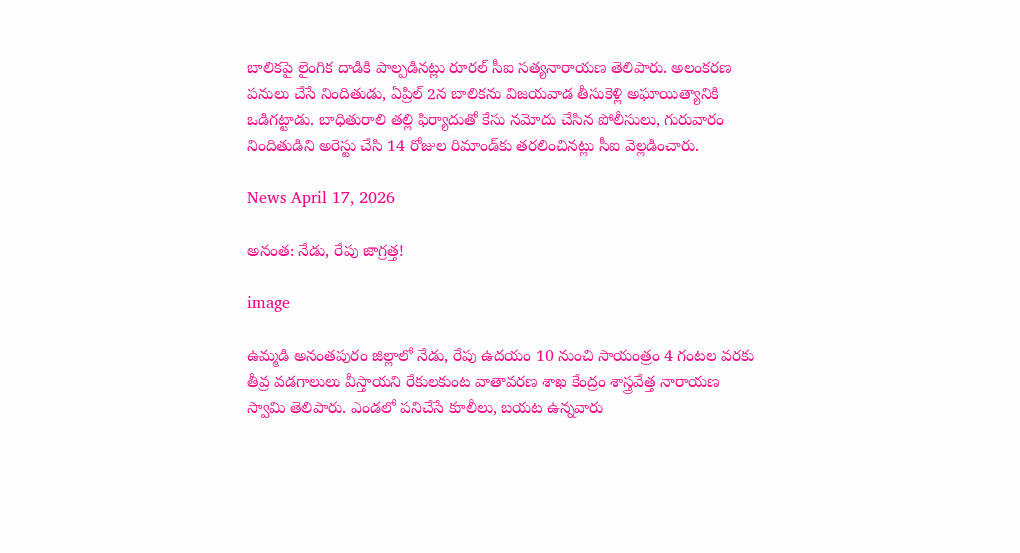బాలికపై లైంగిక దాడికి పాల్పడినట్లు రూరల్ సీఐ సత్యనారాయణ తెలిపారు. అలంకరణ పనులు చేసే నిందితుడు, ఏప్రిల్ 2న బాలికను విజయవాడ తీసుకెళ్లి అఘాయిత్యానికి ఒడిగట్టాడు. బాధితురాలి తల్లి ఫిర్యాదుతో కేసు నమోదు చేసిన పోలీసులు, గురువారం నిందితుడిని అరెస్టు చేసి 14 రోజుల రిమాండ్‌కు తరలించినట్లు సీఐ వెల్లడించారు.

News April 17, 2026

అనంత: నేడు, రేపు జాగ్రత్త!

image

ఉమ్మడి అనంతపురం జిల్లాలో నేడు, రేపు ఉదయం 10 నుంచి సాయంత్రం 4 గంటల వరకు తీవ్ర వడగాలులు వీస్తాయని రేకులకుంట వాతావరణ శాఖ కేంద్రం శాస్త్రవేత్త నారాయణ స్వామి తెలిపారు. ఎండలో పనిచేసే కూలీలు, బయట ఉన్నవారు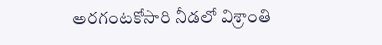అరగంటకోసారి నీడలో విశ్రాంతి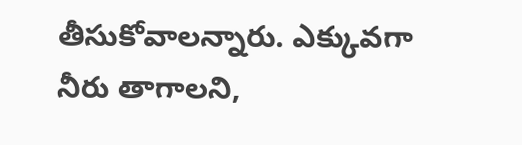తీసుకోవాలన్నారు. ఎక్కువగా నీరు తాగాలని,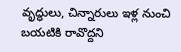వృద్ధులు, చిన్నారులు ఇళ్ల నుంచి బయటికి రావొద్దని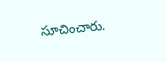సూచించారు.